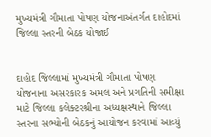મુખ્યમંત્રી ગૌમાતા પોષણ યોજનાઅંતર્ગત દાહોદમાં જિલ્લા સ્તરની બેઠક યોજાઈ


દાહોદ જિલ્લામાં મુખ્યમંત્રી ગૌમાતા પોષણ યોજનાના અસરકારક અમલ અને પ્રગતિની સમીક્ષા માટે જિલ્લા કલેક્ટરશ્રીના અધ્યક્ષસ્થાને જિલ્લા સ્તરના સભ્યોની બેઠકનું આયોજન કરવામાં આવ્યું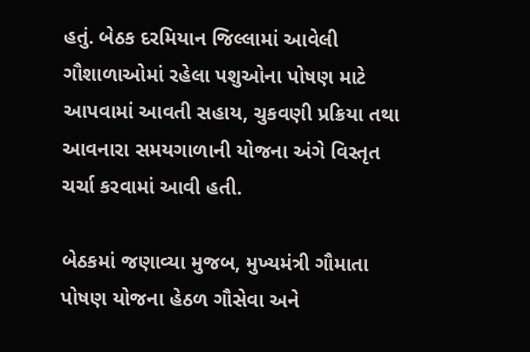હતું. બેઠક દરમિયાન જિલ્લામાં આવેલી ગૌશાળાઓમાં રહેલા પશુઓના પોષણ માટે આપવામાં આવતી સહાય, ચુકવણી પ્રક્રિયા તથા આવનારા સમયગાળાની યોજના અંગે વિસ્તૃત ચર્ચા કરવામાં આવી હતી.

બેઠકમાં જણાવ્યા મુજબ, મુખ્યમંત્રી ગૌમાતા પોષણ યોજના હેઠળ ગૌસેવા અને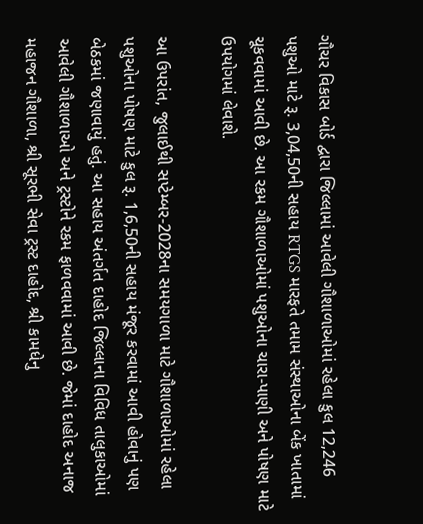ગૌચર વિકાસ બોર્ડ દ્વારા જિલ્લામાં આવેલી ગૌશાળાઓમાં રહેલા કુલ 12,246 પશુઓ માટે રૂ. 3,04,50ની સહાય RTGS મારફતે તમામ સંસ્થાઓના બેંક ખાતામાં ચૂકવવામાં આવી છે. આ રકમ ગૌશાળાઓમાં પશુઓના ચારા-પાણી અને પોષણ માટે ઉપયોગમાં લેવાશે.

આ ઉપરાંત, જુલાઈથી સપ્ટેમ્બર-2028ના સમયગાળા માટે ગૌશાળાઓમાં રહેલા પશુઓના પોષણ માટે કુલ રૂ. 1,6,50ની સહાય મંજૂર કરવામાં આવી હોવાનું પણ બેઠકમાં જણાવાયું હતું. આ સહાય અંતર્ગત દાહોદ જિલ્લાના વિવિધ તાલુકાઓમાં આવેલી ગૌશાળાઓ અને ટ્રસ્ટોને રકમ ફાળવવામાં આવી છે. જેમાં દાહોદ અનાજ મહાજન ગૌશાળા, શ્રી સૂરભી સેવા ટ્રસ્ટ દાહોદ, શ્રી કામધેનુ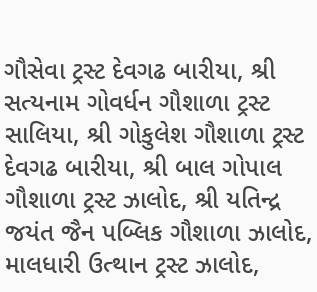ગૌસેવા ટ્રસ્ટ દેવગઢ બારીયા, શ્રી સત્યનામ ગોવર્ધન ગૌશાળા ટ્રસ્ટ સાલિયા, શ્રી ગોકુલેશ ગૌશાળા ટ્રસ્ટ દેવગઢ બારીયા, શ્રી બાલ ગોપાલ ગૌશાળા ટ્રસ્ટ ઝાલોદ, શ્રી યતિન્દ્ર જયંત જૈન પબ્લિક ગૌશાળા ઝાલોદ, માલધારી ઉત્થાન ટ્રસ્ટ ઝાલોદ,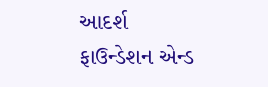આદર્શ ફાઉન્ડેશન એન્ડ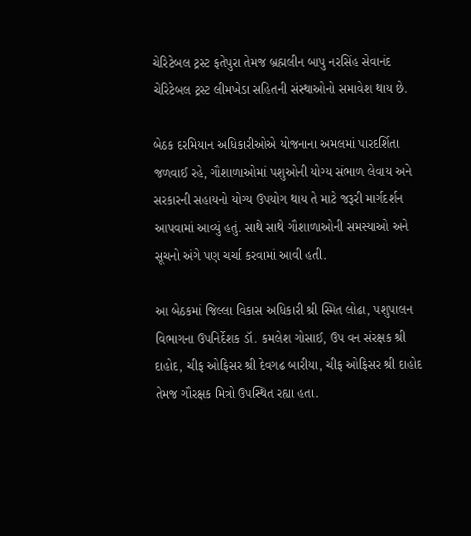ચેરિટેબલ ટ્રસ્ટ ફતેપુરા તેમજ બ્રહ્મલીન બાપુ નરસિંહ સેવાનંદ ચેરિટેબલ ટ્રસ્ટ લીમખેડા સહિતની સંસ્થાઓનો સમાવેશ થાય છે.

બેઠક દરમિયાન અધિકારીઓએ યોજનાના અમલમાં પારદર્શિતા જળવાઈ રહે, ગૌશાળાઓમાં પશુઓની યોગ્ય સંભાળ લેવાય અને સરકારની સહાયનો યોગ્ય ઉપયોગ થાય તે માટે જરૂરી માર્ગદર્શન આપવામાં આવ્યું હતું. સાથે સાથે ગૌશાળાઓની સમસ્યાઓ અને સૂચનો અંગે પણ ચર્ચા કરવામાં આવી હતી.

આ બેઠકમાં જિલ્લા વિકાસ અધિકારી શ્રી સ્મિત લોઢા, પશુપાલન વિભાગના ઉપનિર્દેશક ડૉ. કમલેશ ગોસાઈ, ઉપ વન સંરક્ષક શ્રી દાહોદ, ચીફ ઓફિસર શ્રી દેવગઢ બારીયા, ચીફ ઓફિસર શ્રી દાહોદ તેમજ ગૌરક્ષક મિત્રો ઉપસ્થિત રહ્યા હતા.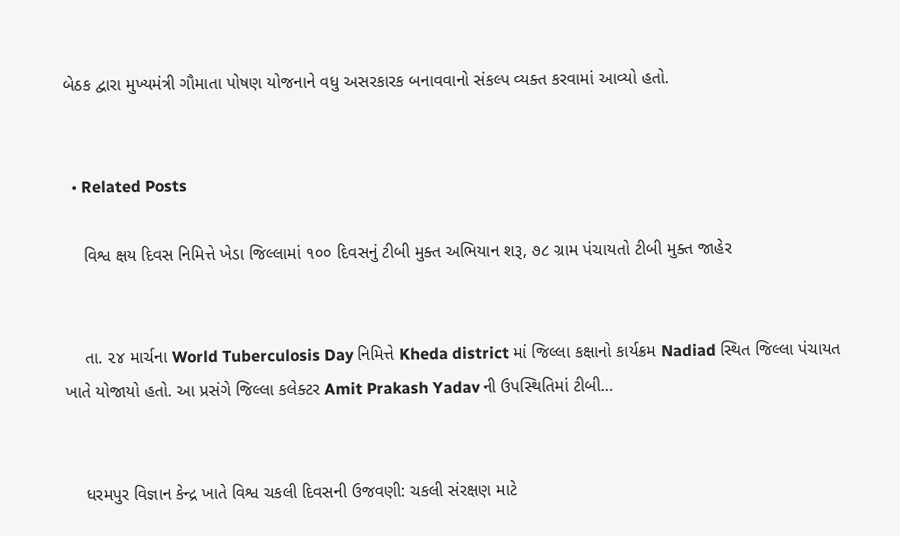બેઠક દ્વારા મુખ્યમંત્રી ગૌમાતા પોષણ યોજનાને વધુ અસરકારક બનાવવાનો સંકલ્પ વ્યક્ત કરવામાં આવ્યો હતો.


  • Related Posts

    વિશ્વ ક્ષય દિવસ નિમિત્તે ખેડા જિલ્લામાં ૧૦૦ દિવસનું ટીબી મુક્ત અભિયાન શરૂ, ૭૮ ગ્રામ પંચાયતો ટીબી મુક્ત જાહેર


    તા. ૨૪ માર્ચના World Tuberculosis Day નિમિત્તે Kheda district માં જિલ્લા કક્ષાનો કાર્યક્રમ Nadiad સ્થિત જિલ્લા પંચાયત ખાતે યોજાયો હતો. આ પ્રસંગે જિલ્લા કલેક્ટર Amit Prakash Yadav ની ઉપસ્થિતિમાં ટીબી…


    ધરમપુર વિજ્ઞાન કેન્દ્ર ખાતે વિશ્વ ચકલી દિવસની ઉજવણી: ચકલી સંરક્ષણ માટે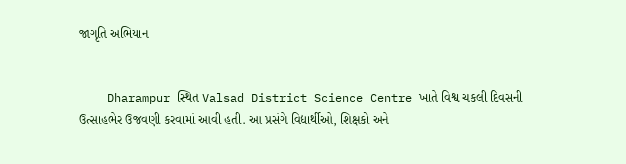જાગૃતિ અભિયાન


    Dharampur સ્થિત Valsad District Science Centre ખાતે વિશ્વ ચકલી દિવસની ઉત્સાહભેર ઉજવણી કરવામાં આવી હતી. આ પ્રસંગે વિદ્યાર્થીઓ, શિક્ષકો અને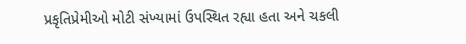પ્રકૃતિપ્રેમીઓ મોટી સંખ્યામાં ઉપસ્થિત રહ્યા હતા અને ચકલી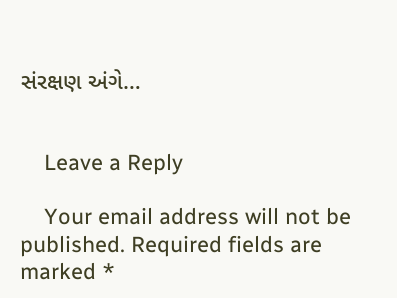સંરક્ષણ અંગે…


    Leave a Reply

    Your email address will not be published. Required fields are marked *